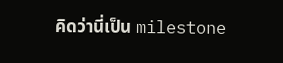คิดว่านี่เป็น milestone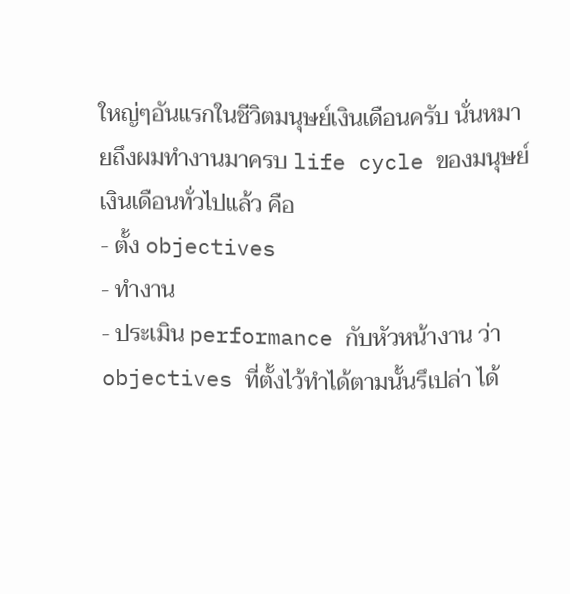ใหญ่ๆอันแรกในชีวิตมนุษย์เงินเดือนครับ นั่นหมายถึงผมทำงานมาครบ life cycle ของมนุษย์เงินเดือนทั่วไปแล้ว คือ
- ตั้ง objectives
- ทำงาน
- ประเมิน performance กับหัวหน้างาน ว่า objectives ที่ตั้งไว้ทำได้ตามนั้นรึเปล่า ได้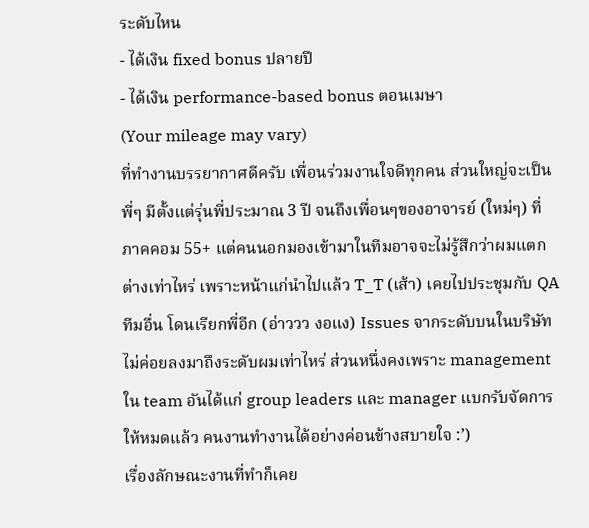ระดับไหน
- ได้เงิน fixed bonus ปลายปี
- ได้เงิน performance-based bonus ตอนเมษา
(Your mileage may vary)
ที่ทำงานบรรยากาศดีครับ เพื่อนร่วมงานใจดีทุกคน ส่วนใหญ่จะเป็นพี่ๆ มีตั้งแต่รุ่นพี่ประมาณ 3 ปี จนถึงเพื่อนๆของอาจารย์ (ใหม่ๆ) ที่ภาคคอม 55+ แต่คนนอกมองเข้ามาในทีมอาจจะไม่รู้สึกว่าผมแตกต่างเท่าไหร่ เพราะหน้าแก่นำไปแล้ว T_T (เส้า) เคยไปประชุมกับ QA ทีมอื่น โดนเรียกพี่อีก (อ่าววว งอแง) Issues จากระดับบนในบริษัทไม่ค่อยลงมาถึงระดับผมเท่าไหร่ ส่วนหนึ่งคงเพราะ management ใน team อันได้แก่ group leaders และ manager แบกรับจัดการให้หมดแล้ว คนงานทำงานได้อย่างค่อนข้างสบายใจ :’)
เรื่องลักษณะงานที่ทำก็เคย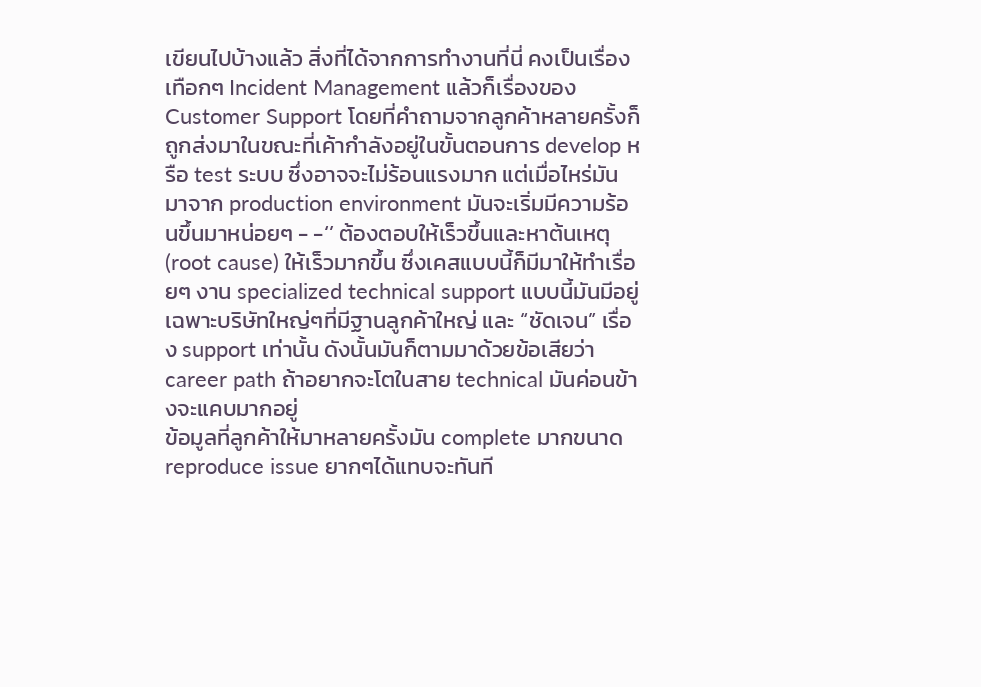เขียนไปบ้างแล้ว สิ่งที่ได้จากการทำงานที่นี่ คงเป็นเรื่องเทือกๆ Incident Management แล้วก็เรื่องของ Customer Support โดยที่คำถามจากลูกค้าหลายครั้งก็ถูกส่งมาในขณะที่เค้ากำลังอยู่ในขั้นตอนการ develop หรือ test ระบบ ซึ่งอาจจะไม่ร้อนแรงมาก แต่เมื่อไหร่มันมาจาก production environment มันจะเริ่มมีความร้อนขึ้นมาหน่อยๆ - -‘’ ต้องตอบให้เร็วขึ้นและหาต้นเหตุ (root cause) ให้เร็วมากขึ้น ซึ่งเคสแบบนี้ก็มีมาให้ทำเรื่อยๆ งาน specialized technical support แบบนี้มันมีอยู่เฉพาะบริษัทใหญ่ๆที่มีฐานลูกค้าใหญ่ และ “ชัดเจน” เรื่อง support เท่านั้น ดังนั้นมันก็ตามมาด้วยข้อเสียว่า career path ถ้าอยากจะโตในสาย technical มันค่อนข้างจะแคบมากอยู่
ข้อมูลที่ลูกค้าให้มาหลายครั้งมัน complete มากขนาด reproduce issue ยากๆได้แทบจะทันที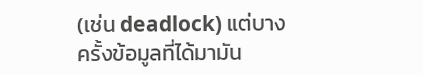(เช่น deadlock) แต่บางครั้งข้อมูลที่ได้มามัน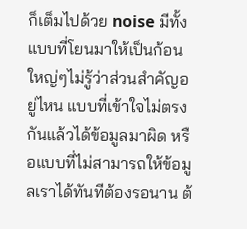ก็เต็มไปด้วย noise มีทั้งแบบที่โยนมาให้เป็นก้อนใหญ่ๆไม่รู้ว่าส่วนสำคัญอยู่ไหน แบบที่เข้าใจไม่ตรงกันแล้วได้ข้อมูลมาผิด หรือแบบที่ไม่สามารถให้ข้อมูลเราได้ทันทีต้องรอนาน ต้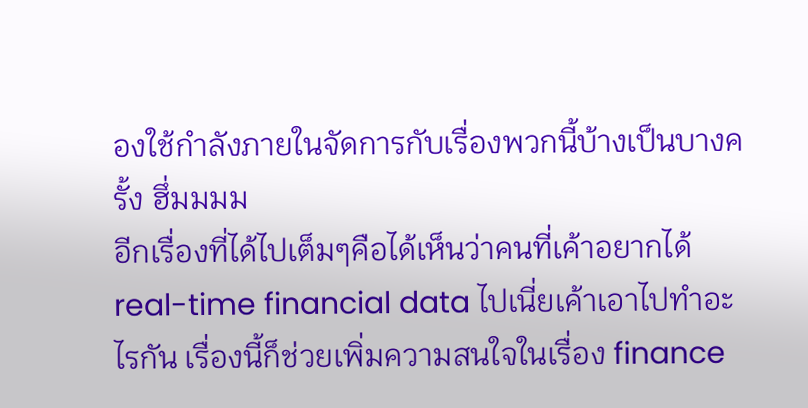องใช้กำลังภายในจัดการกับเรื่องพวกนี้บ้างเป็นบางครั้ง ฮึ่มมมม
อีกเรื่องที่ได้ไปเต็มๆคือได้เห็นว่าคนที่เค้าอยากได้ real-time financial data ไปเนี่ยเค้าเอาไปทำอะไรกัน เรื่องนี้ก็ช่วยเพิ่มความสนใจในเรื่อง finance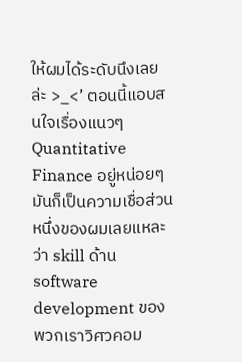ให้ผมได้ระดับนึงเลยล่ะ >_<’ ตอนนี้แอบสนใจเรื่องแนวๆ Quantitative Finance อยู่หน่อยๆ มันก็เป็นความเชื่อส่วนหนึ่งของผมเลยแหละว่า skill ด้าน software development ของพวกเราวิศวคอม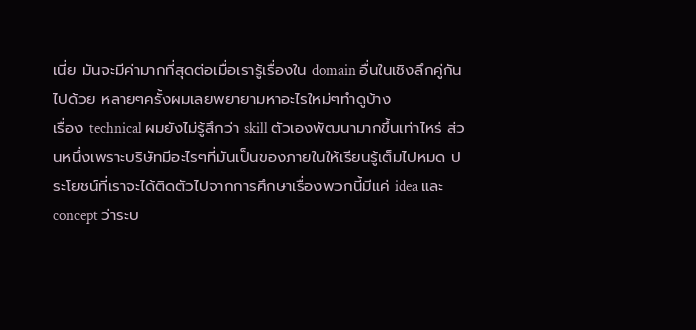เนี่ย มันจะมีค่ามากที่สุดต่อเมื่อเรารู้เรื่องใน domain อื่นในเชิงลึกคู่กันไปด้วย หลายๆครั้งผมเลยพยายามหาอะไรใหม่ๆทำดูบ้าง
เรื่อง technical ผมยังไม่รู้สึกว่า skill ตัวเองพัฒนามากขึ้นเท่าไหร่ ส่วนหนึ่งเพราะบริษัทมีอะไรๆที่มันเป็นของภายในให้เรียนรู้เต็มไปหมด ประโยชน์ที่เราจะได้ติดตัวไปจากการศึกษาเรื่องพวกนี้มีแค่ idea และ concept ว่าระบ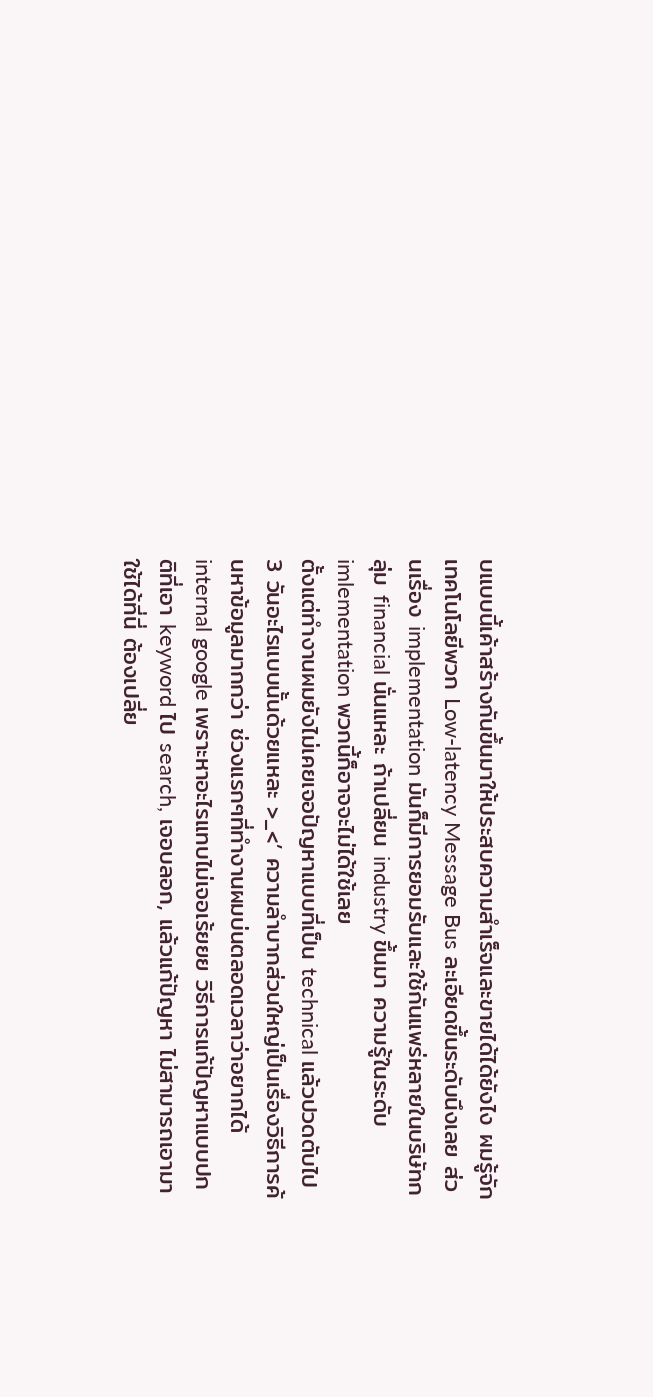บแบบนี้เค้าสร้างกันขึ้นมาให้ประสบความสำเร็จและขายได้ได้ยังไง ผมรู้จักเทคโนโลยีพวก Low-latency Message Bus ละเอียดขึ้นระดับนึงเลย ส่วนเรื่อง implementation มันก็มีการยอมรับและใช้กันแพร่หลายในบริษัทกลุ่ม financial นั่นแหละ ถ้าเปลี่ยน industry ขึ้นมา ความรู้ในระดับ imlementation พวกนี้ก็อาจจะไม่ได้ใช้เลย
ตั้งแต่ทำงานผมยังไม่เคยเจอปัญหาแบบที่เป็น technical แล้วปวดตับไป 3 วันอะไรแบบนั้นด้วยแหละ >_<’ ความลำบากส่วนใหญ่เป็นเรื่องวิธีการค้นหาข้อมูลมากกว่า ช่วงแรกๆที่ทำงานผมบ่นตลอดเวลาว่าอยากได้ internal google เพราะหาอะไรแทบไม่เจอเร้ยยย วิธีการแก้ปัญหาแบบปกติที่เอา keyword ไป search, เจอบลอก, แล้วแก้ปัญหา ไม่สามารถเอามาใช้ได้ที่นี่ ต้องเปลี่ย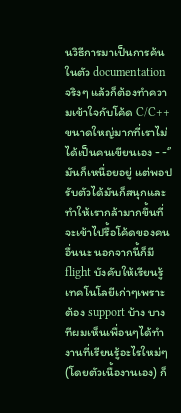นวิธีการมาเป็นการค้นในตัว documentation จริงๆ แล้วก็ต้องทำความเข้าใจกับโค้ด C/C++ ขนาดใหญ่มากที่เราไม่ได้เป็นคนเขียนเอง - -‘’ มันก็เหนื่อยอยู่ แต่พอปรับตัวได้มันก็สนุกและทำให้เรากล้ามากขึ้นที่จะเข้าไปรื้อโค้ดของคนอื่นนะ นอกจากนี้ก็มี flight บังคับให้เรียนรู้เทคโนโลยีเก่าๆเพราะต้อง support บ้าง บางทีผมเห็นเพื่อนๆได้ทำงานที่เรียนรู้อะไรใหม่ๆ (โดยตัวเนื้องานเอง) ก็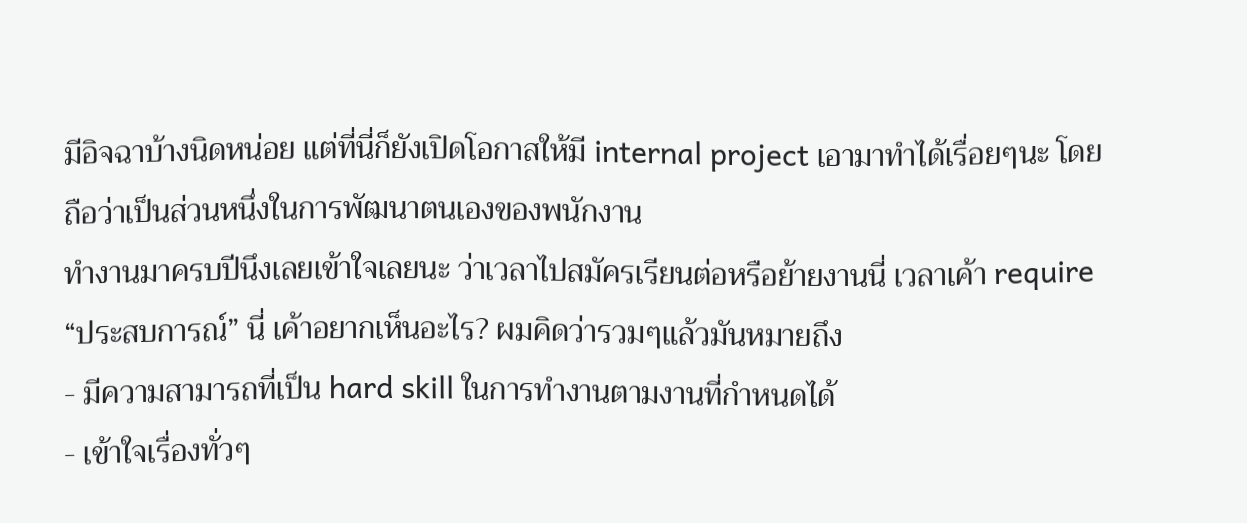มีอิจฉาบ้างนิดหน่อย แต่ที่นี่ก็ยังเปิดโอกาสให้มี internal project เอามาทำได้เรื่อยๆนะ โดยถือว่าเป็นส่วนหนึ่งในการพัฒนาตนเองของพนักงาน
ทำงานมาครบปีนึงเลยเข้าใจเลยนะ ว่าเวลาไปสมัครเรียนต่อหรือย้ายงานนี่ เวลาเค้า require “ประสบการณ์” นี่ เค้าอยากเห็นอะไร? ผมคิดว่ารวมๆแล้วมันหมายถึง
- มีความสามารถที่เป็น hard skill ในการทำงานตามงานที่กำหนดได้
- เข้าใจเรื่องทั่วๆ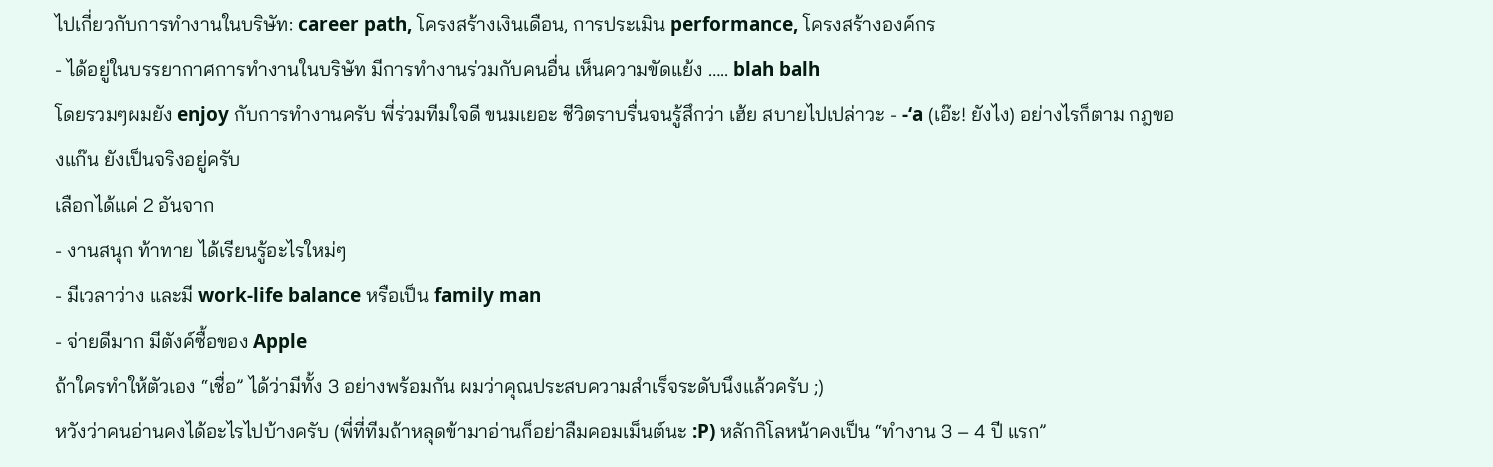ไปเกี่ยวกับการทำงานในบริษัท: career path, โครงสร้างเงินเดือน, การประเมิน performance, โครงสร้างองค์กร
- ได้อยู่ในบรรยากาศการทำงานในบริษัท มีการทำงานร่วมกับคนอื่น เห็นความขัดแย้ง ….. blah balh
โดยรวมๆผมยัง enjoy กับการทำงานครับ พี่ร่วมทีมใจดี ขนมเยอะ ชีวิตราบรื่นจนรู้สึกว่า เฮ้ย สบายไปเปล่าวะ - -‘a (เอ๊ะ! ยังไง) อย่างไรก็ตาม กฎของแก๊น ยังเป็นจริงอยู่ครับ
เลือกได้แค่ 2 อันจาก
- งานสนุก ท้าทาย ได้เรียนรู้อะไรใหม่ๆ
- มีเวลาว่าง และมี work-life balance หรือเป็น family man
- จ่ายดีมาก มีตังค์ซื้อของ Apple
ถ้าใครทำให้ตัวเอง “เชื่อ” ได้ว่ามีทั้ง 3 อย่างพร้อมกัน ผมว่าคุณประสบความสำเร็จระดับนึงแล้วครับ ;)
หวังว่าคนอ่านคงได้อะไรไปบ้างครับ (พี่ที่ทีมถ้าหลุดข้ามาอ่านก็อย่าลืมคอมเม็นต์นะ :P) หลักกิโลหน้าคงเป็น “ทำงาน 3 – 4 ปี แรก”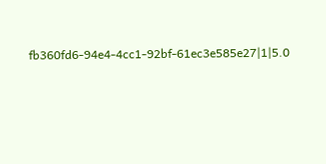fb360fd6-94e4-4cc1-92bf-61ec3e585e27|1|5.0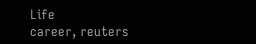Life
career, reuters